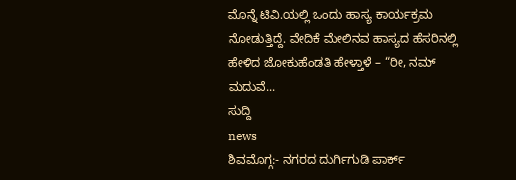ಮೊನ್ನೆ ಟಿವಿ.ಯಲ್ಲಿ ಒಂದು ಹಾಸ್ಯ ಕಾರ್ಯಕ್ರಮ ನೋಡುತ್ತಿದ್ದೆ. ವೇದಿಕೆ ಮೇಲಿನವ ಹಾಸ್ಯದ ಹೆಸರಿನಲ್ಲಿ ಹೇಳಿದ ಜೋಕುಹೆಂಡತಿ ಹೇಳ್ತಾಳೆ – “ರೀ, ನಮ್ ಮದುವೆ...
ಸುದ್ದಿ
news
ಶಿವಮೊಗ್ಗ:- ನಗರದ ದುರ್ಗಿಗುಡಿ ಪಾರ್ಕ್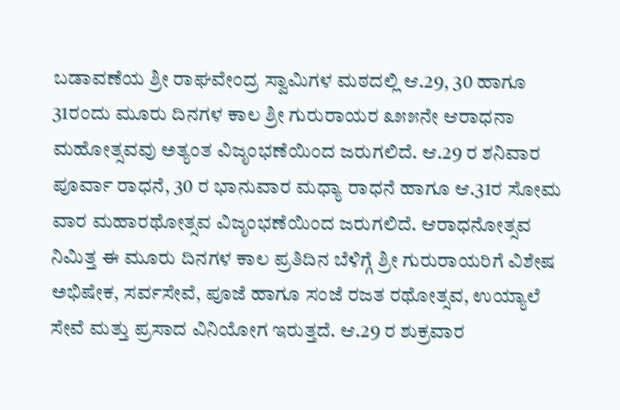ಬಡಾವಣೆಯ ಶ್ರೀ ರಾಘವೇಂದ್ರ ಸ್ವಾಮಿಗಳ ಮಠದಲ್ಲಿ ಆ.29, 30 ಹಾಗೂ 31ರಂದು ಮೂರು ದಿನಗಳ ಕಾಲ ಶ್ರೀ ಗುರುರಾಯರ ೩೫೫ನೇ ಆರಾಧನಾ ಮಹೋತ್ಸವವು ಅತ್ಯಂತ ವಿಜೃಂಭಣೆಯಿಂದ ಜರುಗಲಿದೆ. ಆ.29 ರ ಶನಿವಾರ ಪೂರ್ವಾ ರಾಧನೆ, 30 ರ ಭಾನುವಾರ ಮಧ್ಯಾ ರಾಧನೆ ಹಾಗೂ ಆ.31ರ ಸೋಮ ವಾರ ಮಹಾರಥೋತ್ಸವ ವಿಜೃಂಭಣೆಯಿಂದ ಜರುಗಲಿದೆ. ಆರಾಧನೋತ್ಸವ ನಿಮಿತ್ತ ಈ ಮೂರು ದಿನಗಳ ಕಾಲ ಪ್ರತಿದಿನ ಬೆಳಿಗ್ಗೆ ಶ್ರೀ ಗುರುರಾಯರಿಗೆ ವಿಶೇಷ ಅಭಿಷೇಕ, ಸರ್ವಸೇವೆ, ಪೂಜೆ ಹಾಗೂ ಸಂಜೆ ರಜತ ರಥೋತ್ಸವ, ಉಯ್ಯಾಲೆ ಸೇವೆ ಮತ್ತು ಪ್ರಸಾದ ವಿನಿಯೋಗ ಇರುತ್ತದೆ. ಆ.29 ರ ಶುಕ್ರವಾರ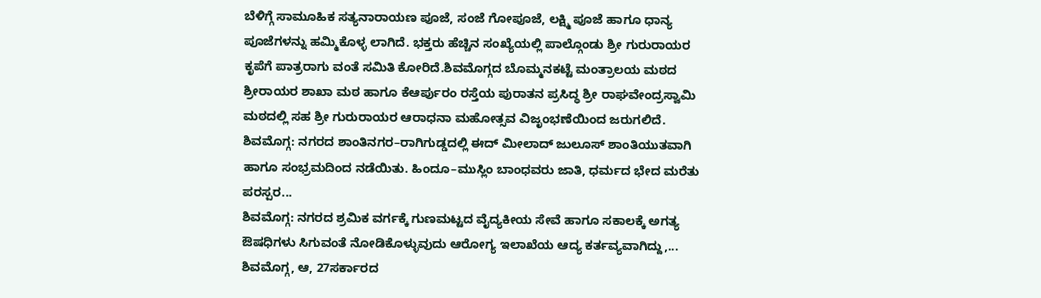ಬೆಳಿಗ್ಗೆ ಸಾಮೂಹಿಕ ಸತ್ಯನಾರಾಯಣ ಪೂಜೆ, ಸಂಜೆ ಗೋಪೂಜೆ, ಲಕ್ಷ್ಮಿ ಪೂಜೆ ಹಾಗೂ ಧಾನ್ಯ ಪೂಜೆಗಳನ್ನು ಹಮ್ಮಿಕೊಳ್ಳ ಲಾಗಿದೆ. ಭಕ್ತರು ಹೆಚ್ಚಿನ ಸಂಖ್ಯೆಯಲ್ಲಿ ಪಾಲ್ಗೊಂಡು ಶ್ರೀ ಗುರುರಾಯರ ಕೃಪೆಗೆ ಪಾತ್ರರಾಗು ವಂತೆ ಸಮಿತಿ ಕೋರಿದೆ.ಶಿವಮೊಗ್ಗದ ಬೊಮ್ಮನಕಟ್ಟೆ ಮಂತ್ರಾಲಯ ಮಠದ ಶ್ರೀರಾಯರ ಶಾಖಾ ಮಠ ಹಾಗೂ ಕೆಆರ್ಪುರಂ ರಸ್ತೆಯ ಪುರಾತನ ಪ್ರಸಿದ್ಧ ಶ್ರೀ ರಾಘವೇಂದ್ರಸ್ವಾಮಿ ಮಠದಲ್ಲಿ ಸಹ ಶ್ರೀ ಗುರುರಾಯರ ಆರಾಧನಾ ಮಹೋತ್ಸವ ವಿಜೃಂಭಣೆಯಿಂದ ಜರುಗಲಿದೆ.
ಶಿವಮೊಗ್ಗ: ನಗರದ ಶಾಂತಿನಗರ–ರಾಗಿಗುಡ್ಡದಲ್ಲಿ ಈದ್ ಮೀಲಾದ್ ಜುಲೂಸ್ ಶಾಂತಿಯುತವಾಗಿ ಹಾಗೂ ಸಂಭ್ರಮದಿಂದ ನಡೆಯಿತು. ಹಿಂದೂ–ಮುಸ್ಲಿಂ ಬಾಂಧವರು ಜಾತಿ, ಧರ್ಮದ ಭೇದ ಮರೆತು ಪರಸ್ಪರ...
ಶಿವಮೊಗ್ಗ: ನಗರದ ಶ್ರಮಿಕ ವರ್ಗಕ್ಕೆ ಗುಣಮಟ್ಟದ ವೈದ್ಯಕೀಯ ಸೇವೆ ಹಾಗೂ ಸಕಾಲಕ್ಕೆ ಅಗತ್ಯ ಔಷಧಿಗಳು ಸಿಗುವಂತೆ ನೋಡಿಕೊಳ್ಳುವುದು ಆರೋಗ್ಯ ಇಲಾಖೆಯ ಆದ್ಯ ಕರ್ತವ್ಯವಾಗಿದ್ದು,...
ಶಿವಮೊಗ್ಗ, ಆ, 27ಸರ್ಕಾರದ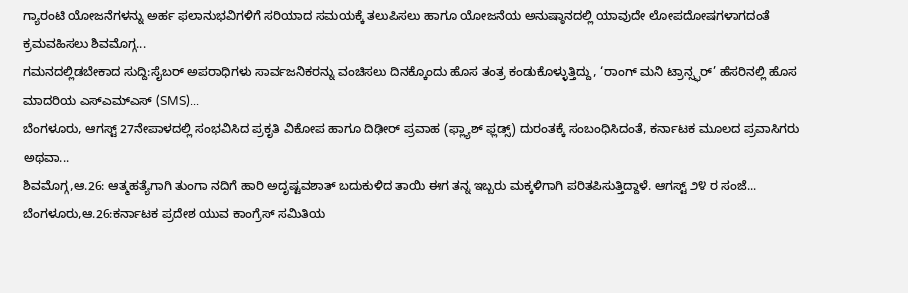ಗ್ಯಾರಂಟಿ ಯೋಜನೆಗಳನ್ನು ಅರ್ಹ ಫಲಾನುಭವಿಗಳಿಗೆ ಸರಿಯಾದ ಸಮಯಕ್ಕೆ ತಲುಪಿಸಲು ಹಾಗೂ ಯೋಜನೆಯ ಅನುಷ್ಠಾನದಲ್ಲಿ ಯಾವುದೇ ಲೋಪದೋಷಗಳಾಗದಂತೆ ಕ್ರಮವಹಿಸಲು ಶಿವಮೊಗ್ಗ...
ಗಮನದಲ್ಲಿಡಬೇಕಾದ ಸುದ್ದಿ:ಸೈಬರ್ ಅಪರಾಧಿಗಳು ಸಾರ್ವಜನಿಕರನ್ನು ವಂಚಿಸಲು ದಿನಕ್ಕೊಂದು ಹೊಸ ತಂತ್ರ ಕಂಡುಕೊಳ್ಳುತ್ತಿದ್ದು, ‘ರಾಂಗ್ ಮನಿ ಟ್ರಾನ್ಸ್ಫರ್’ ಹೆಸರಿನಲ್ಲಿ ಹೊಸ ಮಾದರಿಯ ಎಸ್ಎಮ್ಎಸ್ (SMS)...
ಬೆಂಗಳೂರು, ಆಗಸ್ಟ್ 27ನೇಪಾಳದಲ್ಲಿ ಸಂಭವಿಸಿದ ಪ್ರಕೃತಿ ವಿಕೋಪ ಹಾಗೂ ದಿಢೀರ್ ಪ್ರವಾಹ (ಫ್ಲ್ಯಾಶ್ ಫ್ಲಡ್ಸ್) ದುರಂತಕ್ಕೆ ಸಂಬಂಧಿಸಿದಂತೆ, ಕರ್ನಾಟಕ ಮೂಲದ ಪ್ರವಾಸಿಗರು ಅಥವಾ...
ಶಿವಮೊಗ್ಗ,ಆ.26: ಆತ್ಮಹತ್ಯೆಗಾಗಿ ತುಂಗಾ ನದಿಗೆ ಹಾರಿ ಅದೃಷ್ಟವಶಾತ್ ಬದುಕುಳಿದ ತಾಯಿ ಈಗ ತನ್ನ ಇಬ್ಬರು ಮಕ್ಕಳಿಗಾಗಿ ಪರಿತಪಿಸುತ್ತಿದ್ದಾಳೆ. ಆಗಸ್ಟ್ ೨೪ ರ ಸಂಜೆ...
ಬೆಂಗಳೂರು,ಆ.26:ಕರ್ನಾಟಕ ಪ್ರದೇಶ ಯುವ ಕಾಂಗ್ರೆಸ್ ಸಮಿತಿಯ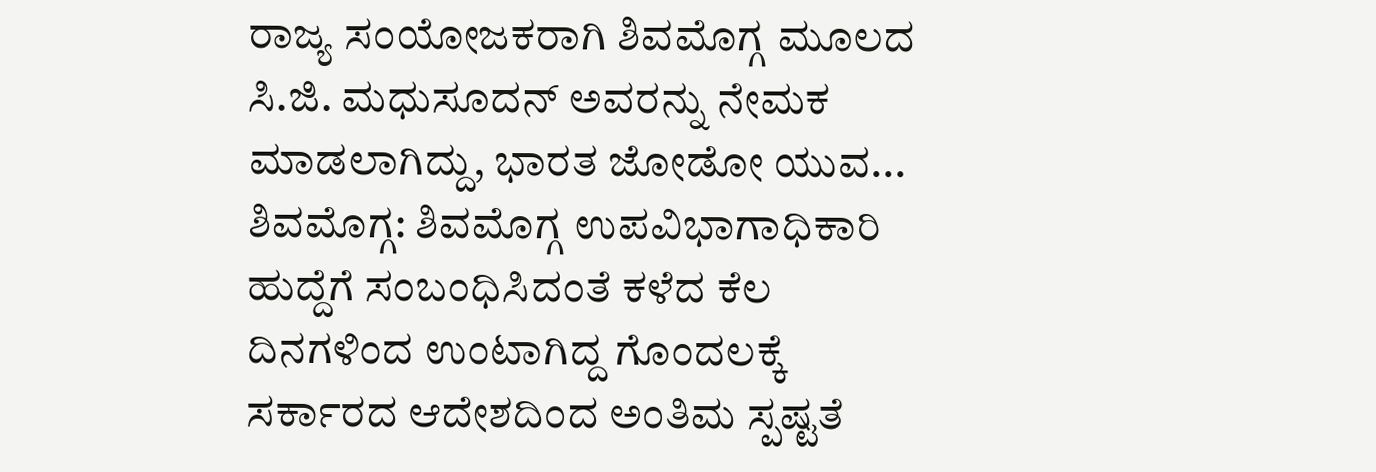ರಾಜ್ಯ ಸಂಯೋಜಕರಾಗಿ ಶಿವಮೊಗ್ಗ ಮೂಲದ ಸಿ.ಜಿ. ಮಧುಸೂದನ್ ಅವರನ್ನು ನೇಮಕ ಮಾಡಲಾಗಿದ್ದು, ಭಾರತ ಜೋಡೋ ಯುವ...
ಶಿವಮೊಗ್ಗ: ಶಿವಮೊಗ್ಗ ಉಪವಿಭಾಗಾಧಿಕಾರಿ ಹುದ್ದೆಗೆ ಸಂಬಂಧಿಸಿದಂತೆ ಕಳೆದ ಕೆಲ ದಿನಗಳಿಂದ ಉಂಟಾಗಿದ್ದ ಗೊಂದಲಕ್ಕೆ ಸರ್ಕಾರದ ಆದೇಶದಿಂದ ಅಂತಿಮ ಸ್ಪಷ್ಟತೆ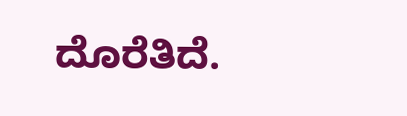ದೊರೆತಿದೆ.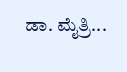ಡಾ. ಮೈತ್ರಿ...